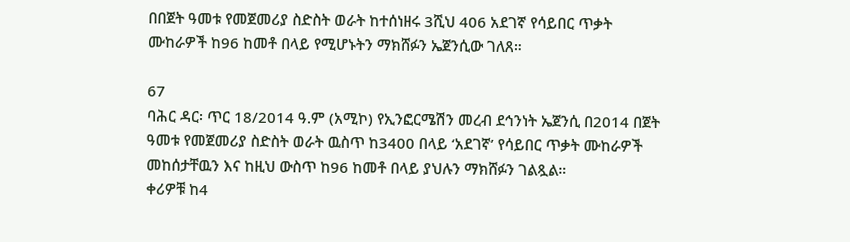በበጀት ዓመቱ የመጀመሪያ ስድስት ወራት ከተሰነዘሩ 3ሺህ 406 አደገኛ የሳይበር ጥቃት ሙከራዎች ከ96 ከመቶ በላይ የሚሆኑትን ማክሸፉን ኤጀንሲው ገለጸ።

67
ባሕር ዳር፡ ጥር 18/2014 ዓ.ም (አሚኮ) የኢንፎርሜሽን መረብ ደኅንነት ኤጀንሲ በ2014 በጀት ዓመቱ የመጀመሪያ ስድስት ወራት ዉስጥ ከ3400 በላይ ‘አደገኛ’ የሳይበር ጥቃት ሙከራዎች መከሰታቸዉን እና ከዚህ ውስጥ ከ96 ከመቶ በላይ ያህሉን ማክሸፉን ገልጿል።
ቀሪዎቹ ከ4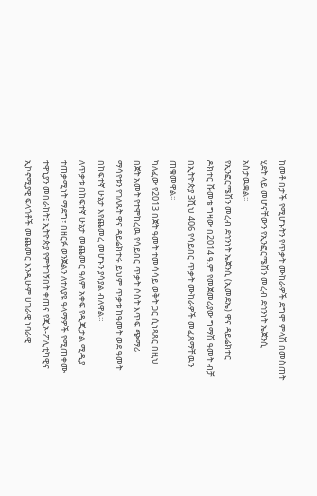ከመቶ በታች የሚሆኑትን የጥቃት ሙከራዎች ደግሞ ምላሽ በመስጠት ሂደት ላይ መሆናቸውን የኢንፎርሜሽን መረብ ደኅንነት ኤጀንሲ አስታዉቋል፡፡
የኢንፎርሜሽን መረብ ደኅንነት ኤጀንሲ (ኢመደኤ) ዋና ዳይሬክተር ዶክተር ሹመቴ ግዛው በ2014 ዓ.ም የመጀመሪያው ግማሽ ዓመት ብቻ በኢትዮጵያ 3ሺህ 406 የሳይበር ጥቃት ሙከራዎች መፈጸማቸዉን ጠቁመዋል፡፡
ካለፈው የ2013 በጀት ዓመት ተመሳሳይ ወቅት ጋር ሲነጻጸር በዚህ በጀት አመት የተሞከረዉ የሳይበር ጥቃት ሶስት እጥፍ ጭማሪ ማሳየቱን የገለጹት ዋና ዳይሬክተሩ ይህም ጥቃቱ ከዓመት ወደ ዓመት በከፍተኛ ሁኔታ እየጨመረ መሆኑን ያሳያል ብለዋል።
ለጥቃቱ በከፍተኛ ሁኔታ መጨመር ዓለም አቀፍ የዲጂታል ሚዲያ ተጠቃሚነት ማደግ፣ በዘርፉ ወንጀልን ለተለያዩ ዓላማዎች የሚጠቀሙ ተዋኒያን መበራከት፤ ኢትዮጵያ የምትገኝበት ቀጠና የጂኦ-ፖሊቲካዊና ኢኮኖሚያዊ ፍላጎቶች መጨመር እንዲሁም ሀገራዊ ነባራዊ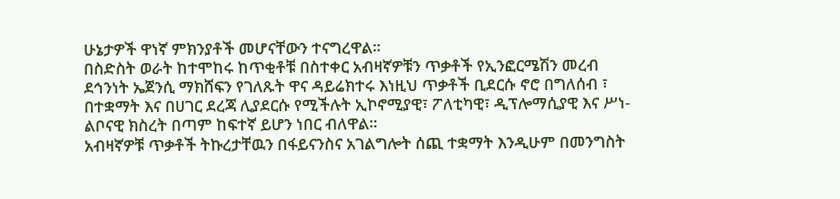ሁኔታዎች ዋነኛ ምክንያቶች መሆናቸውን ተናግረዋል፡፡
በስድስት ወራት ከተሞከሩ ከጥቂቶቹ በስተቀር አብዛኛዎቹን ጥቃቶች የኢንፎርሜሽን መረብ ደኅንነት ኤጀንሲ ማክሸፍን የገለጹት ዋና ዳይሬክተሩ እነዚህ ጥቃቶች ቢደርሱ ኖሮ በግለሰብ ፣ በተቋማት እና በሀገር ደረጃ ሊያደርሱ የሚችሉት ኢኮኖሚያዊ፣ ፖለቲካዊ፣ ዲፕሎማሲያዊ እና ሥነ-ልቦናዊ ክስረት በጣም ከፍተኛ ይሆን ነበር ብለዋል።
አብዛኛዎቹ ጥቃቶች ትኩረታቸዉን በፋይናንስና አገልግሎት ሰጪ ተቋማት እንዲሁም በመንግስት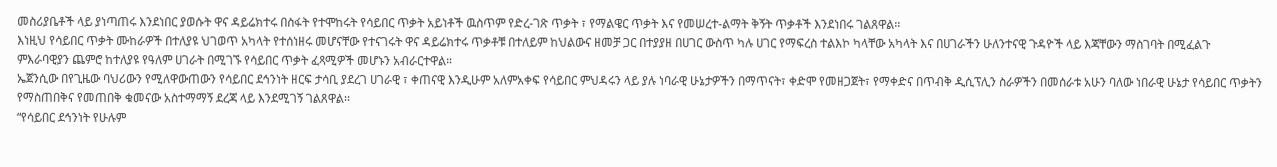መስሪያቤቶች ላይ ያነጣጠሩ እንደነበር ያወሱት ዋና ዳይሬክተሩ በስፋት የተሞከሩት የሳይበር ጥቃት አይነቶች ዉስጥም የድረ-ገጽ ጥቃት ፣ የማልዌር ጥቃት እና የመሠረተ-ልማት ቅኝት ጥቃቶች እንደነበሩ ገልጸዋል፡፡
እነዚህ የሳይበር ጥቃት ሙከራዎች በተለያዩ ህገወጥ አካላት የተሰነዘሩ መሆናቸው የተናገሩት ዋና ዳይሬክተሩ ጥቃቶቹ በተለይም ከህልውና ዘመቻ ጋር በተያያዘ በሀገር ውስጥ ካሉ ሀገር የማፍረስ ተልእኮ ካላቸው አካላት እና በሀገራችን ሁለንተናዊ ጉዳዮች ላይ እጃቸውን ማስገባት በሚፈልጉ ምእራባዊያን ጨምሮ ከተለያዩ የዓለም ሀገራት በሚገኙ የሳይበር ጥቃት ፈጻሚዎች መሆኑን አብራርተዋል።
ኤጀንሲው በየጊዜው ባህሪውን የሚለዋውጠውን የሳይበር ደኅንነት ዘርፍ ታሳቢ ያደረገ ሀገራዊ ፣ ቀጠናዊ እንዲሁም አለምአቀፍ የሳይበር ምህዳሩን ላይ ያሉ ነባራዊ ሁኔታዎችን በማጥናት፣ ቀድሞ የመዘጋጀት፣ የማቀድና በጥብቅ ዲሲፕሊን ስራዎችን በመሰራቱ አሁን ባለው ነበራዊ ሁኔታ የሳይበር ጥቃትን የማስጠበቅና የመጠበቅ ቁመናው አስተማማኝ ደረጃ ላይ እንደሚገኝ ገልጸዋል፡፡
“የሳይበር ደኅንነት የሁሉም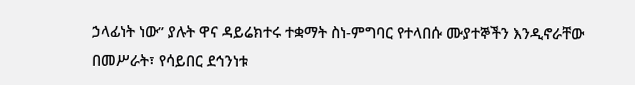ኃላፊነት ነው” ያሉት ዋና ዳይሬክተሩ ተቋማት ስነ-ምግባር የተላበሱ ሙያተኞችን እንዲኖራቸው በመሥራት፣ የሳይበር ደኅንነቱ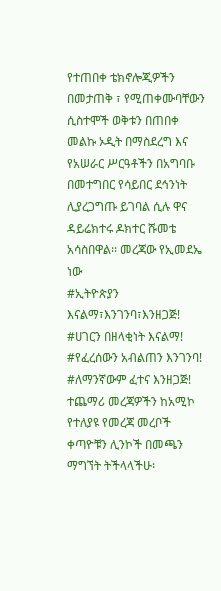የተጠበቀ ቴክኖሎጂዎችን በመታጠቅ ፣ የሚጠቀሙባቸውን ሲስተሞች ወቅቱን በጠበቀ መልኩ ኦዲት በማስደረግ እና የአሠራር ሥርዓቶችን በአግባቡ በመተግበር የሳይበር ደኅንነት ሊያረጋግጡ ይገባል ሲሉ ዋና ዳይሬክተሩ ዶክተር ሹመቴ አሳስበዋል፡፡ መረጃው የኢመደኤ ነው
#ኢትዮጵያን እናልማ፣እንገንባ፣እንዘጋጅ!
#ሀገርን በዘላቂነት እናልማ!
#የፈረሰውን አብልጠን እንገንባ!
#ለማንኛውም ፈተና እንዘጋጅ!
ተጨማሪ መረጃዎችን ከአሚኮ የተለያዩ የመረጃ መረቦች ቀጣዮቹን ሊንኮች በመጫን ማግኘት ትችላላችሁ፡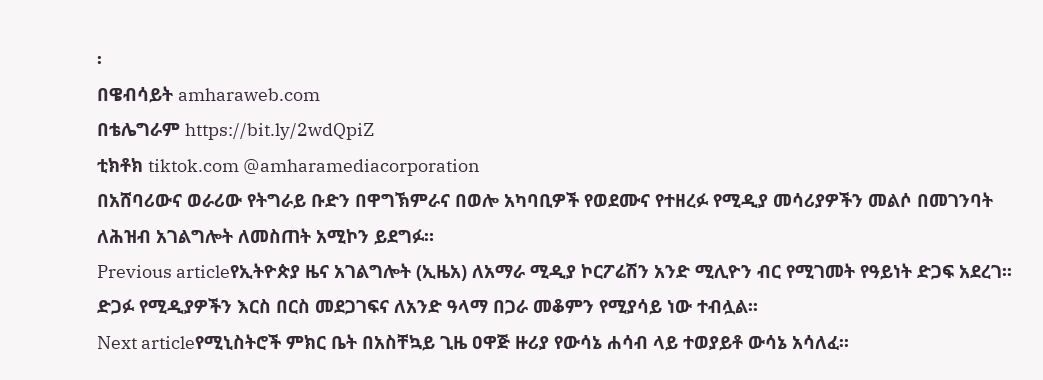፡
በዌብሳይት amharaweb.com
በቴሌግራም https://bit.ly/2wdQpiZ
ቲክቶክ tiktok.com @amharamediacorporation
በአሸባሪውና ወራሪው የትግራይ ቡድን በዋግኽምራና በወሎ አካባቢዎች የወደሙና የተዘረፉ የሚዲያ መሳሪያዎችን መልሶ በመገንባት ለሕዝብ አገልግሎት ለመስጠት አሚኮን ይደግፉ።
Previous articleየኢትዮጵያ ዜና አገልግሎት (ኢዜአ) ለአማራ ሚዲያ ኮርፖሬሽን አንድ ሚሊዮን ብር የሚገመት የዓይነት ድጋፍ አደረገ፡፡ ድጋፉ የሚዲያዎችን እርስ በርስ መደጋገፍና ለአንድ ዓላማ በጋራ መቆምን የሚያሳይ ነው ተብሏል፡፡
Next articleየሚኒስትሮች ምክር ቤት በአስቸኳይ ጊዜ ዐዋጅ ዙሪያ የውሳኔ ሐሳብ ላይ ተወያይቶ ውሳኔ አሳለፈ፡፡